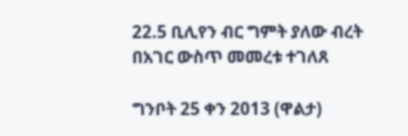22.5 ቢሊየን ብር ግምት ያለው ብረት በአገር ውስጥ መመረቱ ተገለጸ

ግንቦት 25 ቀን 2013 (ዋልታ)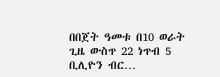በበጀት ዓመቱ በ10 ወራት ጊዜ ውስጥ 22 ነጥብ 5 ቢሊዮን ብር…